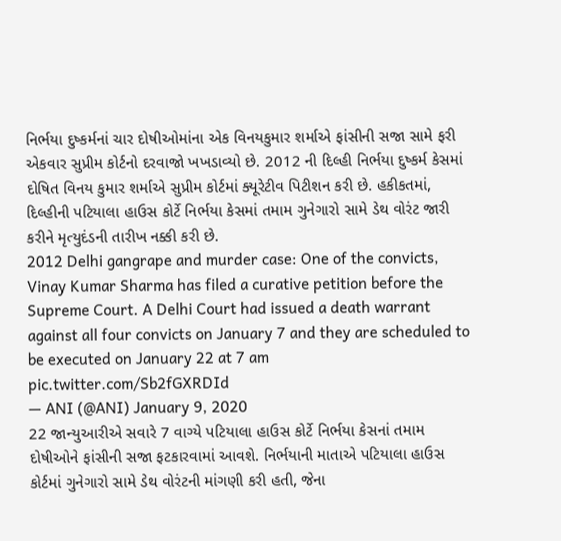નિર્ભયા દુષ્કર્મનાં ચાર દોષીઓમાંના એક વિનયકુમાર શર્માએ ફાંસીની સજા સામે ફરી એકવાર સુપ્રીમ કોર્ટનો દરવાજો ખખડાવ્યો છે. 2012 ની દિલ્હી નિર્ભયા દુષ્કર્મ કેસમાં દોષિત વિનય કુમાર શર્માએ સુપ્રીમ કોર્ટમાં ક્યૂરેટીવ પિટીશન કરી છે. હકીકતમાં, દિલ્હીની પટિયાલા હાઉસ કોર્ટે નિર્ભયા કેસમાં તમામ ગુનેગારો સામે ડેથ વોરંટ જારી કરીને મૃત્યુદંડની તારીખ નક્કી કરી છે.
2012 Delhi gangrape and murder case: One of the convicts, Vinay Kumar Sharma has filed a curative petition before the Supreme Court. A Delhi Court had issued a death warrant against all four convicts on January 7 and they are scheduled to be executed on January 22 at 7 am pic.twitter.com/Sb2fGXRDId
— ANI (@ANI) January 9, 2020
22 જાન્યુઆરીએ સવારે 7 વાગ્યે પટિયાલા હાઉસ કોર્ટે નિર્ભયા કેસનાં તમામ દોષીઓને ફાંસીની સજા ફટકારવામાં આવશે. નિર્ભયાની માતાએ પટિયાલા હાઉસ કોર્ટમાં ગુનેગારો સામે ડેથ વોરંટની માંગણી કરી હતી, જેના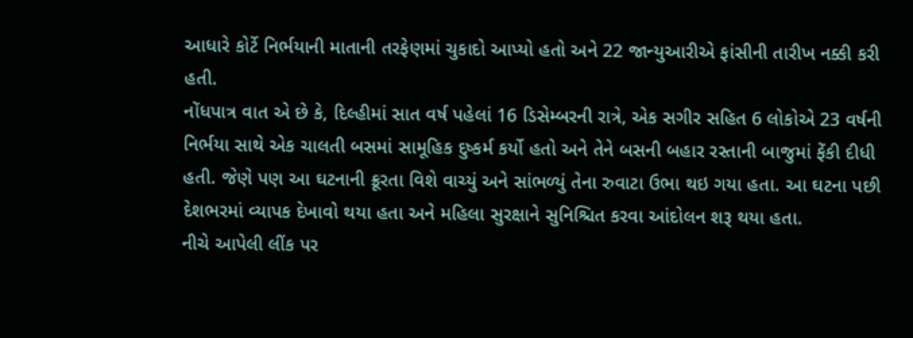આધારે કોર્ટે નિર્ભયાની માતાની તરફેણમાં ચુકાદો આપ્યો હતો અને 22 જાન્યુઆરીએ ફાંસીની તારીખ નક્કી કરી હતી.
નોંધપાત્ર વાત એ છે કે, દિલ્હીમાં સાત વર્ષ પહેલાં 16 ડિસેમ્બરની રાત્રે, એક સગીર સહિત 6 લોકોએ 23 વર્ષની નિર્ભયા સાથે એક ચાલતી બસમાં સામૂહિક દુષ્કર્મ કર્યો હતો અને તેને બસની બહાર રસ્તાની બાજુમાં ફેંકી દીધી હતી. જેણે પણ આ ઘટનાની ક્રૂરતા વિશે વાચ્યું અને સાંભળ્યું તેના રુવાટા ઉભા થઇ ગયા હતા. આ ઘટના પછી દેશભરમાં વ્યાપક દેખાવો થયા હતા અને મહિલા સુરક્ષાને સુનિશ્ચિત કરવા આંદોલન શરૂ થયા હતા.
નીચે આપેલી લીંક પર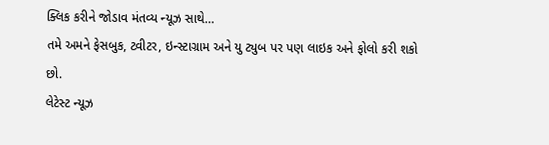ક્લિક કરીને જોડાવ મંતવ્ય ન્યૂઝ સાથે…
તમે અમને ફેસબુક, ટ્વીટર, ઇન્સ્ટાગ્રામ અને યુ ટ્યુબ પર પણ લાઇક અને ફોલો કરી શકો છો.
લેટેસ્ટ ન્યૂઝ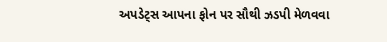અપડેટ્સ આપના ફોન પર સૌથી ઝડપી મેળવવા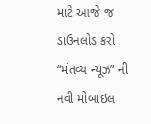માટે આજે જ ડાઉનલોડ કરો “મંતવ્ય ન્યૂઝ” ની નવી મોબાઇલ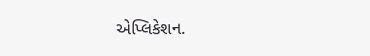એપ્લિકેશન.